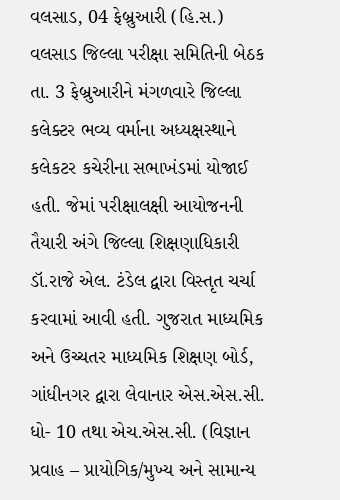વલસાડ, 04 ફેબ્રુઆરી (હિ.સ.) વલસાડ જિલ્લા પરીક્ષા સમિતિની બેઠક તા. 3 ફેબ્રુઆરીને મંગળવારે જિલ્લા કલેક્ટર ભવ્ય વર્માના અધ્યક્ષસ્થાને કલેકટર કચેરીના સભાખંડમાં યોજાઈ હતી. જેમાં પરીક્ષાલક્ષી આયોજનની તૈયારી અંગે જિલ્લા શિક્ષણાધિકારી ડૉ.રાજે એલ. ટંડેલ દ્વારા વિસ્તૃત ચર્ચા કરવામાં આવી હતી. ગુજરાત માધ્યમિક અને ઉચ્ચતર માધ્યમિક શિક્ષણ બોર્ડ, ગાંધીનગર દ્વારા લેવાનાર એસ.એસ.સી. ધો- 10 તથા એચ.એસ.સી. (વિજ્ઞાન પ્રવાહ – પ્રાયોગિક/મુખ્ય અને સામાન્ય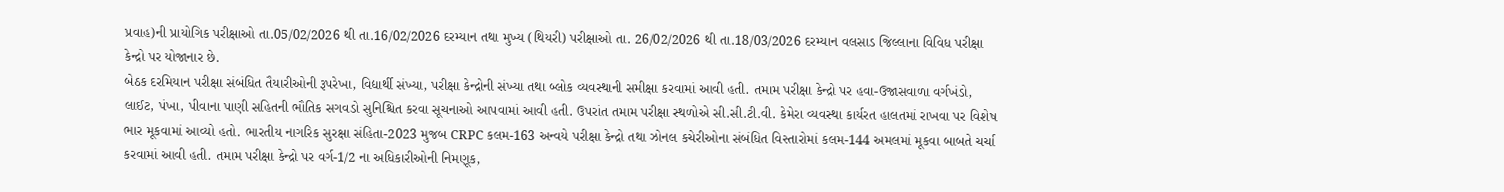પ્રવાહ)ની પ્રાયોગિક પરીક્ષાઓ તા.05/02/2026 થી તા.16/02/2026 દરમ્યાન તથા મુખ્ય (થિયરી) પરીક્ષાઓ તા. 26/02/2026 થી તા.18/03/2026 દરમ્યાન વલસાડ જિલ્લાના વિવિધ પરીક્ષા કેન્દ્રો પર યોજાનાર છે.
બેઠક દરમિયાન પરીક્ષા સંબંધિત તૈયારીઓની રૂપરેખા, વિદ્યાર્થી સંખ્યા, પરીક્ષા કેન્દ્રોની સંખ્યા તથા બ્લોક વ્યવસ્થાની સમીક્ષા કરવામાં આવી હતી. તમામ પરીક્ષા કેન્દ્રો પર હવા-ઉજાસવાળા વર્ગખંડો, લાઈટ, પંખા, પીવાના પાણી સહિતની ભૌતિક સગવડો સુનિશ્ચિત કરવા સૂચનાઓ આપવામાં આવી હતી. ઉપરાંત તમામ પરીક્ષા સ્થળોએ સી.સી.ટી.વી. કેમેરા વ્યવસ્થા કાર્યરત હાલતમાં રાખવા પર વિશેષ ભાર મૂકવામાં આવ્યો હતો. ભારતીય નાગરિક સુરક્ષા સંહિતા-2023 મુજબ CRPC કલમ-163 અન્વયે પરીક્ષા કેન્દ્રો તથા ઝોનલ કચેરીઓના સંબંધિત વિસ્તારોમાં કલમ-144 અમલમાં મૂકવા બાબતે ચર્ચા કરવામાં આવી હતી. તમામ પરીક્ષા કેન્દ્રો પર વર્ગ-1/2 ના અધિકારીઓની નિમણૂક,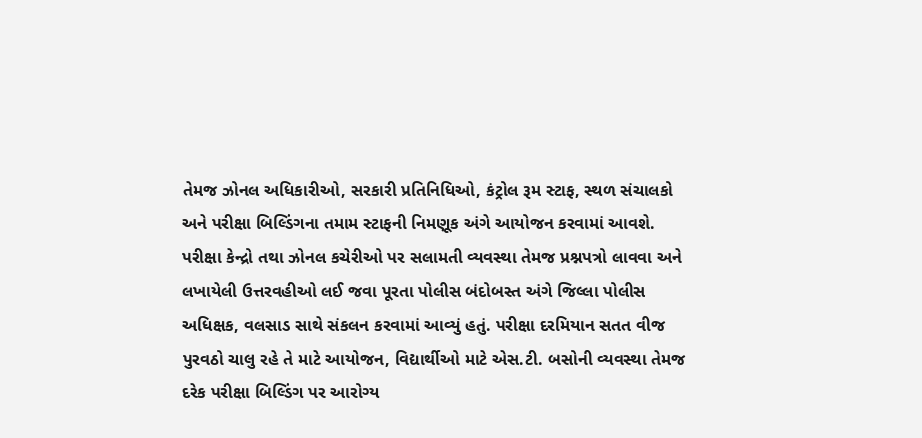તેમજ ઝોનલ અધિકારીઓ, સરકારી પ્રતિનિધિઓ, કંટ્રોલ રૂમ સ્ટાફ, સ્થળ સંચાલકો અને પરીક્ષા બિલ્ડિંગના તમામ સ્ટાફની નિમણૂક અંગે આયોજન કરવામાં આવશે. પરીક્ષા કેન્દ્રો તથા ઝોનલ કચેરીઓ પર સલામતી વ્યવસ્થા તેમજ પ્રશ્નપત્રો લાવવા અને લખાયેલી ઉત્તરવહીઓ લઈ જવા પૂરતા પોલીસ બંદોબસ્ત અંગે જિલ્લા પોલીસ અધિક્ષક, વલસાડ સાથે સંકલન કરવામાં આવ્યું હતું. પરીક્ષા દરમિયાન સતત વીજ પુરવઠો ચાલુ રહે તે માટે આયોજન, વિદ્યાર્થીઓ માટે એસ.ટી. બસોની વ્યવસ્થા તેમજ દરેક પરીક્ષા બિલ્ડિંગ પર આરોગ્ય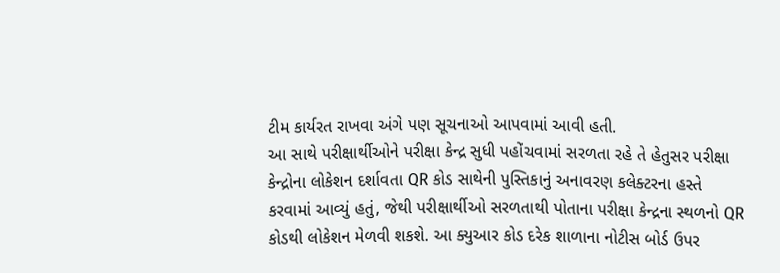ટીમ કાર્યરત રાખવા અંગે પણ સૂચનાઓ આપવામાં આવી હતી.
આ સાથે પરીક્ષાર્થીઓને પરીક્ષા કેન્દ્ર સુધી પહોંચવામાં સરળતા રહે તે હેતુસર પરીક્ષા કેન્દ્રોના લોકેશન દર્શાવતા QR કોડ સાથેની પુસ્તિકાનું અનાવરણ કલેક્ટરના હસ્તે કરવામાં આવ્યું હતું, જેથી પરીક્ષાર્થીઓ સરળતાથી પોતાના પરીક્ષા કેન્દ્રના સ્થળનો QR કોડથી લોકેશન મેળવી શકશે. આ ક્યુઆર કોડ દરેક શાળાના નોટીસ બોર્ડ ઉપર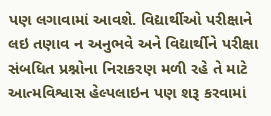પણ લગાવામાં આવશે. વિદ્યાર્થીઓ પરીક્ષાને લઇ તણાવ ન અનુભવે અને વિદ્યાર્થીને પરીક્ષા સંબધિત પ્રશ્નોના નિરાકરણ મળી રહે તે માટે આત્મવિશ્વાસ હેલ્પલાઇન પણ શરૂ કરવામાં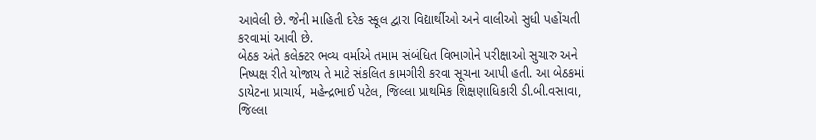આવેલી છે. જેની માહિતી દરેક સ્કૂલ દ્વારા વિદ્યાર્થીઓ અને વાલીઓ સુધી પહોંચતી કરવામાં આવી છે.
બેઠક અંતે કલેક્ટર ભવ્ય વર્માએ તમામ સંબંધિત વિભાગોને પરીક્ષાઓ સુચારુ અને નિષ્પક્ષ રીતે યોજાય તે માટે સંકલિત કામગીરી કરવા સૂચના આપી હતી. આ બેઠકમાં ડાયેટના પ્રાચાર્ય, મહેન્દ્રભાઈ પટેલ, જિલ્લા પ્રાથમિક શિક્ષણાધિકારી ડી.બી.વસાવા, જિલ્લા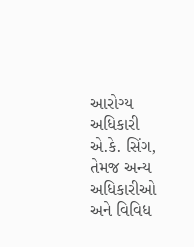આરોગ્ય અધિકારી એ.કે. સિંગ, તેમજ અન્ય અધિકારીઓ અને વિવિધ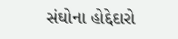સંઘોના હોદ્દેદારો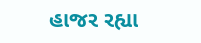હાજર રહ્યા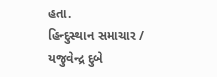હતા.
હિન્દુસ્થાન સમાચાર / યજુવેન્દ્ર દુબે